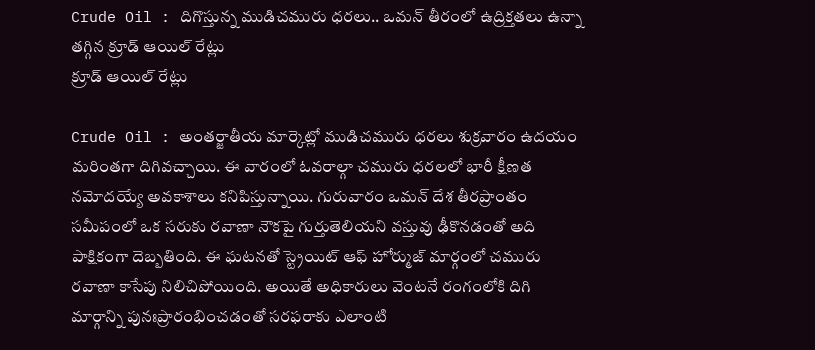Crude Oil : దిగొస్తున్న ముడిచమురు ధరలు.. ఒమన్ తీరంలో ఉద్రిక్తతలు ఉన్నా తగ్గిన క్రూడ్ ఆయిల్ రేట్లు
క్రూడ్ ఆయిల్ రేట్లు

Crude Oil : అంతర్జాతీయ మార్కెట్లో ముడిచమురు ధరలు శుక్రవారం ఉదయం మరింతగా దిగివచ్చాయి. ఈ వారంలో ఓవరాల్గా చమురు ధరలలో భారీ క్షీణత నమోదయ్యే అవకాశాలు కనిపిస్తున్నాయి. గురువారం ఒమన్ దేశ తీరప్రాంతం సమీపంలో ఒక సరుకు రవాణా నౌకపై గుర్తుతెలియని వస్తువు ఢీకొనడంతో అది పాక్షికంగా దెబ్బతింది. ఈ ఘటనతో స్ట్రెయిట్ ఆఫ్ హోర్ముజ్ మార్గంలో చమురు రవాణా కాసేపు నిలిచిపోయింది. అయితే అధికారులు వెంటనే రంగంలోకి దిగి మార్గాన్ని పునఃప్రారంభించడంతో సరఫరాకు ఎలాంటి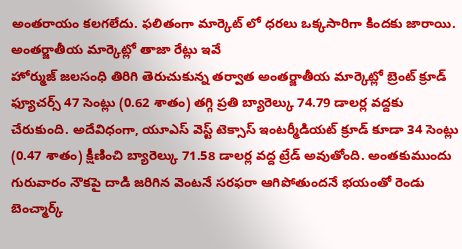అంతరాయం కలగలేదు. ఫలితంగా మార్కెట్ లో ధరలు ఒక్కసారిగా కిందకు జారాయి.
అంతర్జాతీయ మార్కెట్లో తాజా రేట్లు ఇవే
హోర్ముజ్ జలసంధి తిరిగి తెరుచుకున్న తర్వాత అంతర్జాతీయ మార్కెట్లో బ్రెంట్ క్రూడ్ ఫ్యూచర్స్ 47 సెంట్లు (0.62 శాతం) తగ్గి ప్రతి బ్యారెల్కు 74.79 డాలర్ల వద్దకు చేరుకుంది. అదేవిధంగా, యూఎస్ వెస్ట్ టెక్సాస్ ఇంటర్మీడియట్ క్రూడ్ కూడా 34 సెంట్లు (0.47 శాతం) క్షీణించి బ్యారెల్కు 71.58 డాలర్ల వద్ద ట్రేడ్ అవుతోంది. అంతకుముందు గురువారం నౌకపై దాడి జరిగిన వెంటనే సరఫరా ఆగిపోతుందనే భయంతో రెండు బెంచ్మార్క్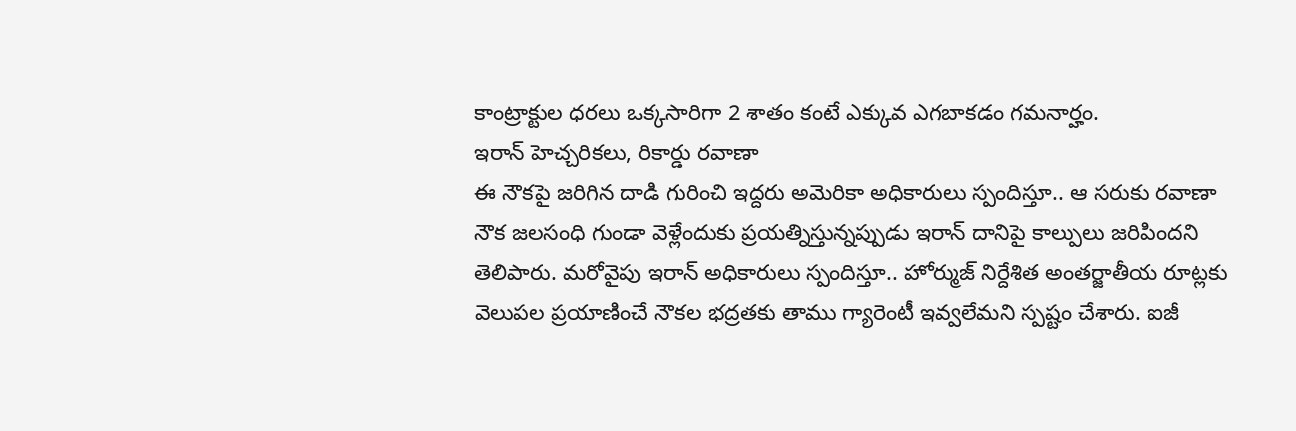కాంట్రాక్టుల ధరలు ఒక్కసారిగా 2 శాతం కంటే ఎక్కువ ఎగబాకడం గమనార్హం.
ఇరాన్ హెచ్చరికలు, రికార్డు రవాణా
ఈ నౌకపై జరిగిన దాడి గురించి ఇద్దరు అమెరికా అధికారులు స్పందిస్తూ.. ఆ సరుకు రవాణా నౌక జలసంధి గుండా వెళ్లేందుకు ప్రయత్నిస్తున్నప్పుడు ఇరాన్ దానిపై కాల్పులు జరిపిందని తెలిపారు. మరోవైపు ఇరాన్ అధికారులు స్పందిస్తూ.. హోర్ముజ్ నిర్దేశిత అంతర్జాతీయ రూట్లకు వెలుపల ప్రయాణించే నౌకల భద్రతకు తాము గ్యారెంటీ ఇవ్వలేమని స్పష్టం చేశారు. ఐజీ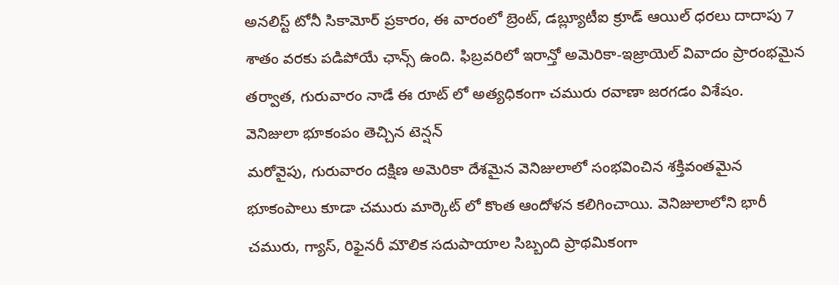అనలిస్ట్ టోనీ సికామోర్ ప్రకారం, ఈ వారంలో బ్రెంట్, డబ్ల్యూటీఐ క్రూడ్ ఆయిల్ ధరలు దాదాపు 7 శాతం వరకు పడిపోయే ఛాన్స్ ఉంది. ఫిబ్రవరిలో ఇరాన్తో అమెరికా-ఇజ్రాయెల్ వివాదం ప్రారంభమైన తర్వాత, గురువారం నాడే ఈ రూట్ లో అత్యధికంగా చమురు రవాణా జరగడం విశేషం.
వెనిజులా భూకంపం తెచ్చిన టెన్షన్
మరోవైపు, గురువారం దక్షిణ అమెరికా దేశమైన వెనిజులాలో సంభవించిన శక్తివంతమైన భూకంపాలు కూడా చమురు మార్కెట్ లో కొంత ఆందోళన కలిగించాయి. వెనిజులాలోని భారీ చమురు, గ్యాస్, రిఫైనరీ మౌలిక సదుపాయాల సిబ్బంది ప్రాథమికంగా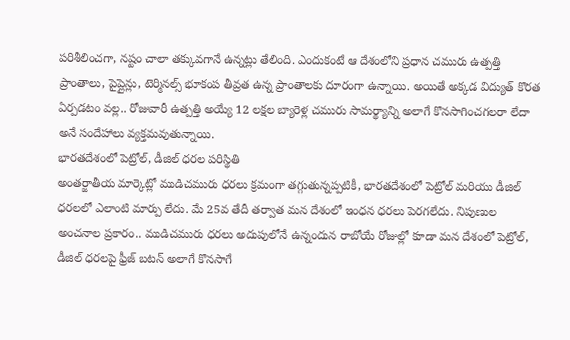పరిశీలించగా, నష్టం చాలా తక్కువగానే ఉన్నట్లు తేలింది. ఎందుకంటే ఆ దేశంలోని ప్రధాన చమురు ఉత్పత్తి ప్రాంతాలు, పైప్లైన్లు, టెర్మినల్స్ భూకంప తీవ్రత ఉన్న ప్రాంతాలకు దూరంగా ఉన్నాయి. అయితే అక్కడ విద్యుత్ కొరత ఏర్పడటం వల్ల.. రోజువారీ ఉత్పత్తి అయ్యే 12 లక్షల బ్యారెళ్ల చమురు సామర్థ్యాన్ని అలాగే కొనసాగించగలరా లేదా అనే సందేహాలు వ్యక్తమవుతున్నాయి.
భారతదేశంలో పెట్రోల్, డీజిల్ ధరల పరిస్థితి
అంతర్జాతీయ మార్కెట్లో ముడిచమురు ధరలు క్రమంగా తగ్గుతున్నప్పటికీ, భారతదేశంలో పెట్రోల్ మరియు డీజిల్ ధరలలో ఎలాంటి మార్పు లేదు. మే 25వ తేదీ తర్వాత మన దేశంలో ఇంధన ధరలు పెరగలేదు. నిపుణుల అంచనాల ప్రకారం.. ముడిచమురు ధరలు అదుపులోనే ఉన్నందున రాబోయే రోజుల్లో కూడా మన దేశంలో పెట్రోల్, డీజిల్ ధరలపై ఫ్రీజ్ బటన్ అలాగే కొనసాగే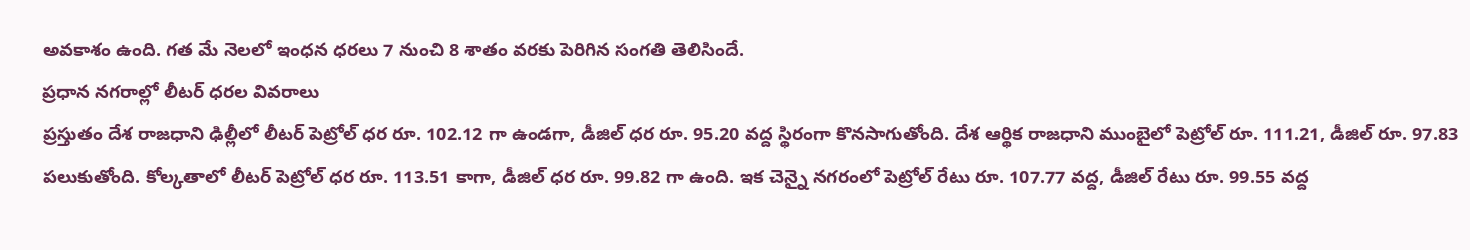అవకాశం ఉంది. గత మే నెలలో ఇంధన ధరలు 7 నుంచి 8 శాతం వరకు పెరిగిన సంగతి తెలిసిందే.
ప్రధాన నగరాల్లో లీటర్ ధరల వివరాలు
ప్రస్తుతం దేశ రాజధాని ఢిల్లీలో లీటర్ పెట్రోల్ ధర రూ. 102.12 గా ఉండగా, డీజిల్ ధర రూ. 95.20 వద్ద స్థిరంగా కొనసాగుతోంది. దేశ ఆర్థిక రాజధాని ముంబైలో పెట్రోల్ రూ. 111.21, డీజిల్ రూ. 97.83 పలుకుతోంది. కోల్కతాలో లీటర్ పెట్రోల్ ధర రూ. 113.51 కాగా, డీజిల్ ధర రూ. 99.82 గా ఉంది. ఇక చెన్నై నగరంలో పెట్రోల్ రేటు రూ. 107.77 వద్ద, డీజిల్ రేటు రూ. 99.55 వద్ద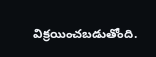విక్రయించబడుతోంది.